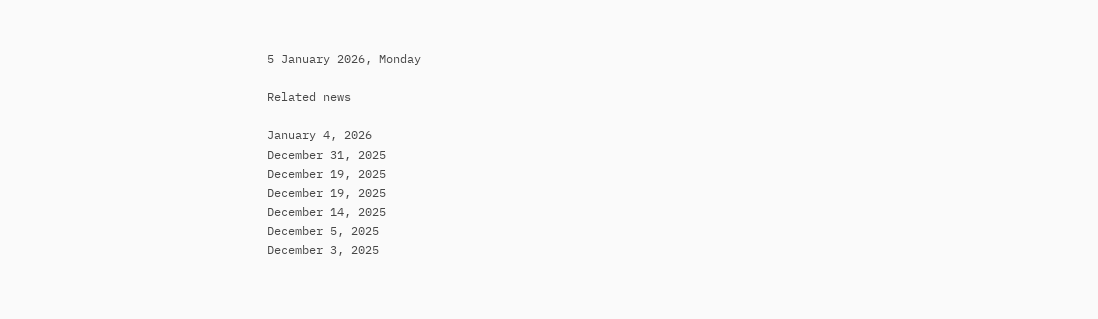5 January 2026, Monday

Related news

January 4, 2026
December 31, 2025
December 19, 2025
December 19, 2025
December 14, 2025
December 5, 2025
December 3, 2025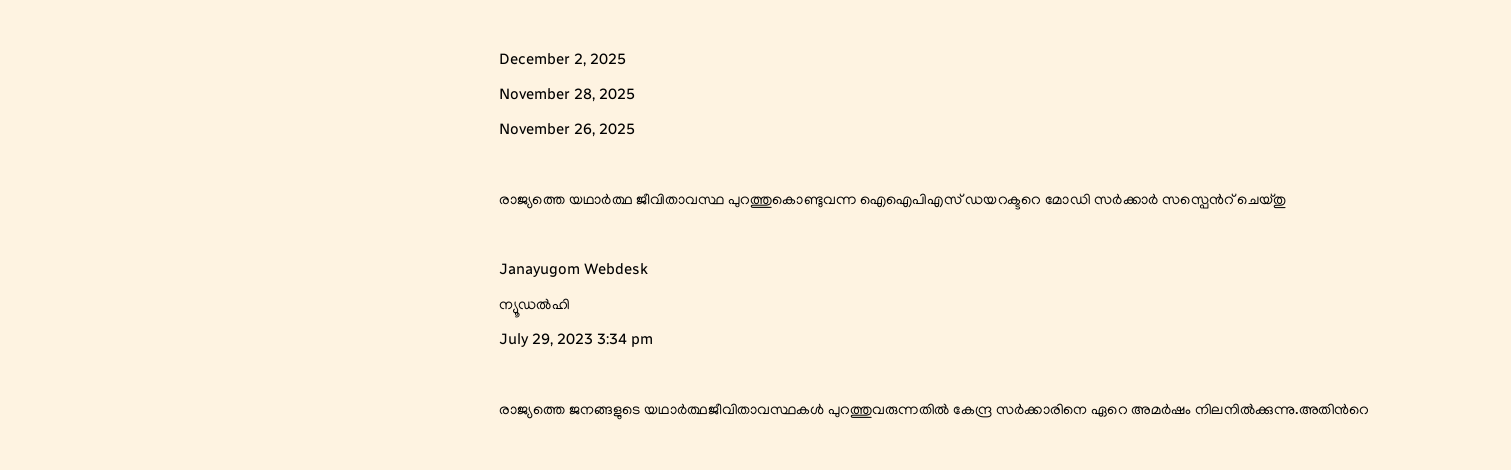December 2, 2025
November 28, 2025
November 26, 2025

രാജ്യത്തെ യഥാര്‍ത്ഥ ജീവിതാവസ്ഥ പുറത്തുകൊണ്ടുവന്ന ഐഐപിഎസ് ഡയറക്ടറെ മോഡി സര്‍ക്കാര്‍ സസ്പെന്‍റ് ചെയ്തു

Janayugom Webdesk
ന്യൂഡല്‍ഹി
July 29, 2023 3:34 pm

രാജ്യത്തെ ജനങ്ങളുടെ യഥാര്‍ത്ഥജീവിതാവസ്ഥകള്‍ പുറത്തുവരുന്നതില്‍ കേന്ദ്ര സര്‍ക്കാരിനെ ഏറെ അമര്‍ഷം നിലനില്‍ക്കുന്നു.അതിന്‍റെ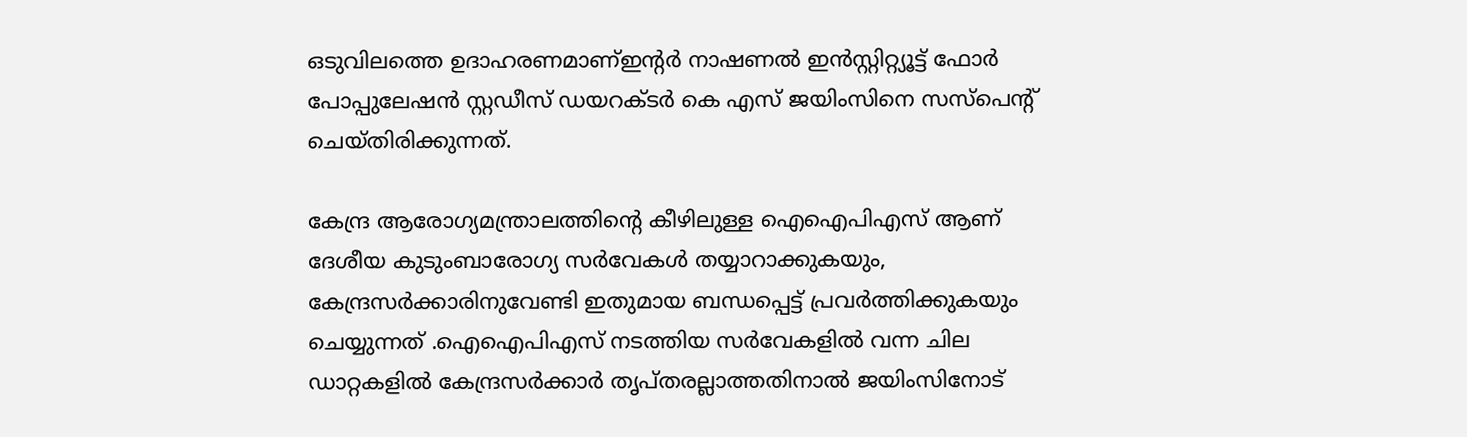ഒടുവിലത്തെ ഉദാഹരണമാണ്ഇന്‍റര്‍ നാഷണല്‍ ഇന്‍സ്റ്റിറ്റ്യൂട്ട് ഫോര്‍ പോപ്പുലേഷന്‍ സ്റ്റഡീസ് ഡയറക്ടര്‍ കെ എസ് ജയിംസിനെ സസ്പെന്‍റ് ചെയ്തിരിക്കുന്നത്.

കേന്ദ്ര ആരോഗ്യമന്ത്രാലത്തിന്‍റെ കീഴിലുള്ള ഐഐപിഎസ് ആണ് ദേശീയ കുടുംബാരോഗ്യ സര്‍വേകള്‍ തയ്യാറാക്കുകയും, കേന്ദ്രസര്‍ക്കാരിനുവേണ്ടി ഇതുമായ ബന്ധപ്പെട്ട് പ്രവര്‍ത്തിക്കുകയും ചെയ്യുന്നത് .ഐഐപിഎസ് നടത്തിയ സര്‍വേകളി‍ല്‍ വന്ന ചില ഡാറ്റകളില്‍ കേന്ദ്രസര്‍ക്കാര്‍ തൃപ്തരല്ലാത്തതിനാല്‍ ജയിംസിനോട്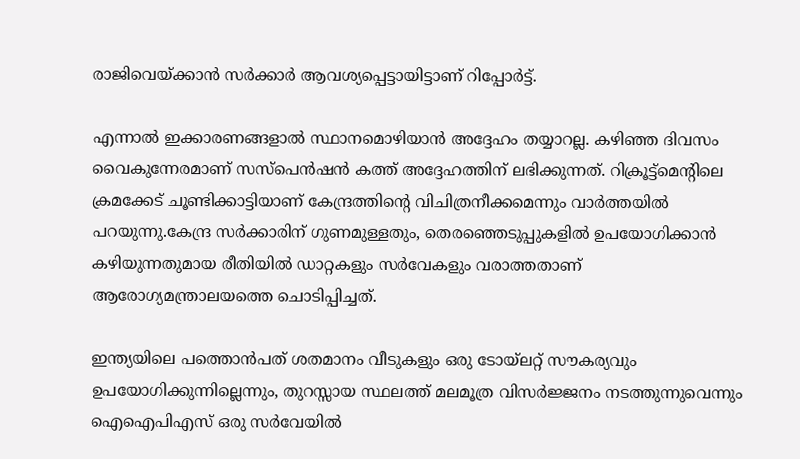രാജിവെയ്ക്കാന്‍ സര്‍ക്കാര്‍ ആവശ്യപ്പെട്ടായിട്ടാണ് റിപ്പോര്‍ട്ട്.

എന്നാല്‍ ഇക്കാരണങ്ങളാല്‍ സ്ഥാനമൊഴിയാന്‍ അദ്ദേഹം തയ്യാറല്ല. കഴിഞ്ഞ ദിവസം വൈകുന്നേരമാണ് സസ്പെന്‍ഷന്‍ കത്ത് അദ്ദേഹത്തിന് ലഭിക്കുന്നത്. റിക്രൂട്ട്മെന്‍റിലെ ക്രമക്കേട് ചൂണ്ടിക്കാട്ടിയാണ് കേന്ദ്രത്തിന്‍റെ വിചിത്രനീക്കമെന്നും വാര്‍ത്തയില്‍ പറയുന്നു.കേന്ദ്ര സർക്കാരിന്‌ ഗുണമുള്ളതും, തെരഞ്ഞെടുപ്പുകളിൽ ഉപയോഗിക്കാൻ കഴിയുന്നതുമായ രീതിയിൽ ഡാറ്റകളും സർവേകളും വരാത്തതാണ്‌ ആരോഗ്യമന്ത്രാലയത്തെ ചൊടിപ്പിച്ചത്‌.

ഇന്ത്യയിലെ പത്തൊൻപത് ശതമാനം വീടുകളും ഒരു ടോയ്‌ലറ്റ് സൗകര്യവും ഉപയോഗിക്കുന്നില്ലെന്നും, തുറസ്സായ സ്ഥലത്ത്‌ മലമൂത്ര വിസർജ്ജനം നടത്തുന്നുവെന്നും ഐഐപിഎസ് ഒരു സർവേയിൽ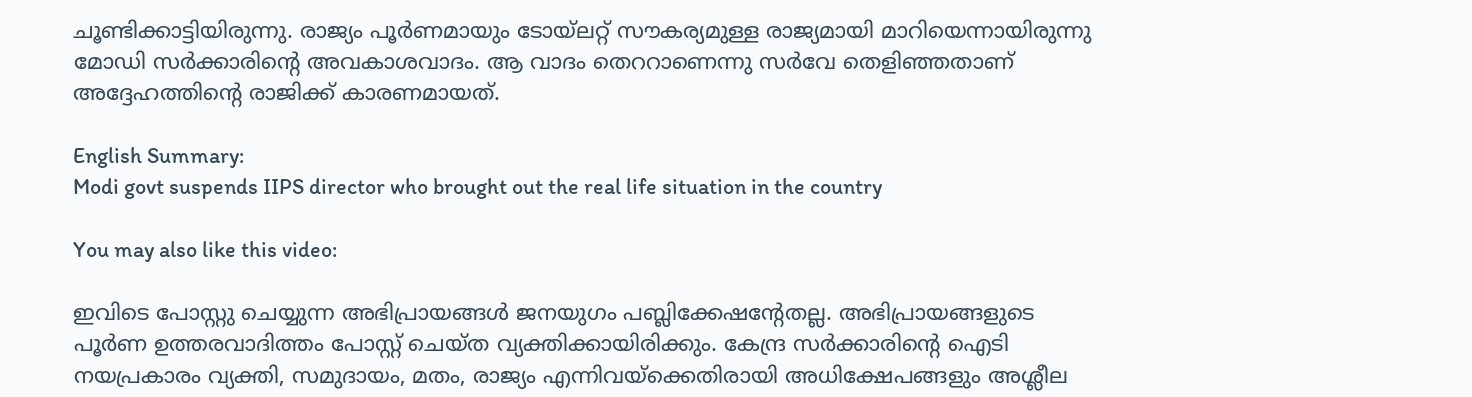ചൂണ്ടിക്കാട്ടിയിരുന്നു. രാജ്യം പൂർണമായും ടോയ്‌ലറ്റ്‌ സൗകര്യമുള്ള രാജ്യമായി മാറിയെന്നായിരുന്നു മോഡി സർക്കാരിന്റെ അവകാശവാദം. ആ വാദം തെററാണെന്നു സര്‍വേ തെളിഞ്ഞതാണ് അദ്ദേഹത്തിന്‍റെ രാജിക്ക് കാരണമായത്.

English Summary:
Modi govt suspends IIPS director who brought out the real life situation in the country

You may also like this video:

ഇവിടെ പോസ്റ്റു ചെയ്യുന്ന അഭിപ്രായങ്ങള്‍ ജനയുഗം പബ്ലിക്കേഷന്റേതല്ല. അഭിപ്രായങ്ങളുടെ പൂര്‍ണ ഉത്തരവാദിത്തം പോസ്റ്റ് ചെയ്ത വ്യക്തിക്കായിരിക്കും. കേന്ദ്ര സര്‍ക്കാരിന്റെ ഐടി നയപ്രകാരം വ്യക്തി, സമുദായം, മതം, രാജ്യം എന്നിവയ്‌ക്കെതിരായി അധിക്ഷേപങ്ങളും അശ്ലീല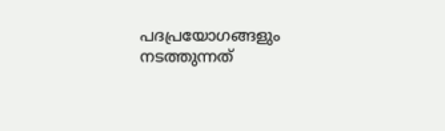പദപ്രയോഗങ്ങളും നടത്തുന്നത്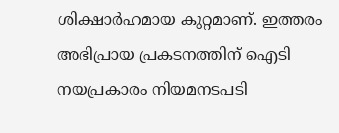ശിക്ഷാര്‍ഹമായ കുറ്റമാണ്. ഇത്തരം അഭിപ്രായ പ്രകടനത്തിന് ഐടി നയപ്രകാരം നിയമനടപടി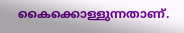കൈക്കൊള്ളുന്നതാണ്.